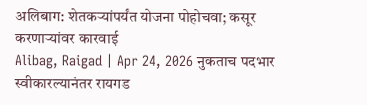अलिबाग: शेतकऱ्यांपर्यंत योजना पोहोचवा; कसूर करणाऱ्यांवर कारवाई
Alibag, Raigad | Apr 24, 2026 नुकताच पदभार स्वीकारल्यानंतर रायगड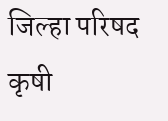जिल्हा परिषद कृषी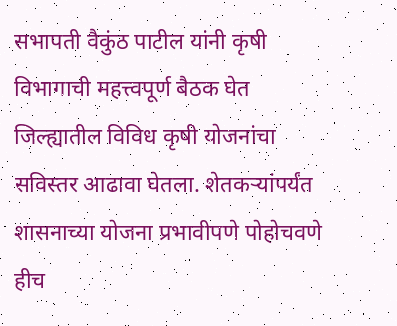सभापती वैकुंठ पाटील यांनी कृषी विभागाची महत्त्वपूर्ण बैठक घेत जिल्ह्यातील विविध कृषी योजनांचा सविस्तर आढावा घेतला. शेतकऱ्यांपर्यंत शासनाच्या योजना प्रभावीपणे पोहोचवणे हीच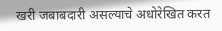खरी जबाबदारी असल्याचे अधोरेखित करत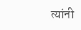त्यांनी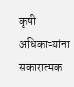कृषी अधिकाऱ्यांना सकारात्मक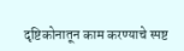दृष्टिकोनातून काम करण्याचे स्पष्ट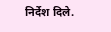निर्देश दिले.